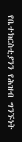የቤተክርስቲያንን የሕዝብ ግንኙነት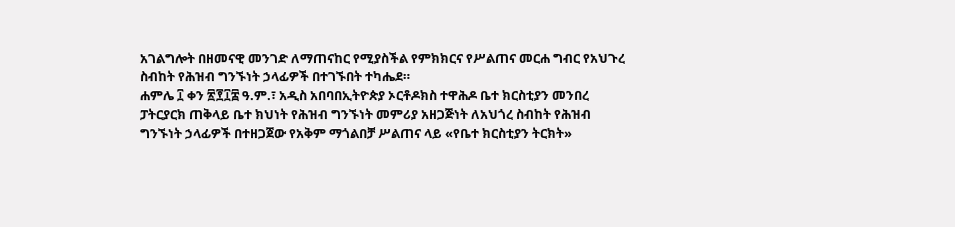አገልግሎት በዘመናዊ መንገድ ለማጠናከር የሚያስችል የምክክርና የሥልጠና መርሐ ግብር የአህጉረ ስብከት የሕዝብ ግንኙነት ኃላፊዎች በተገኙበት ተካሔደ።
ሐምሌ ፲ ቀን ፳፻፲፰ ዓ.ም.፣ አዲስ አበባበኢትዮጵያ ኦርቶዶክስ ተዋሕዶ ቤተ ክርስቲያን መንበረ ፓትርያርክ ጠቅላይ ቤተ ክህነት የሕዝብ ግንኙነት መምሪያ አዘጋጅነት ለአህጎረ ስብከት የሕዝብ ግንኙነት ኃላፊዎች በተዘጋጀው የአቅም ማጎልበቻ ሥልጠና ላይ «የቤተ ክርስቲያን ትርክት»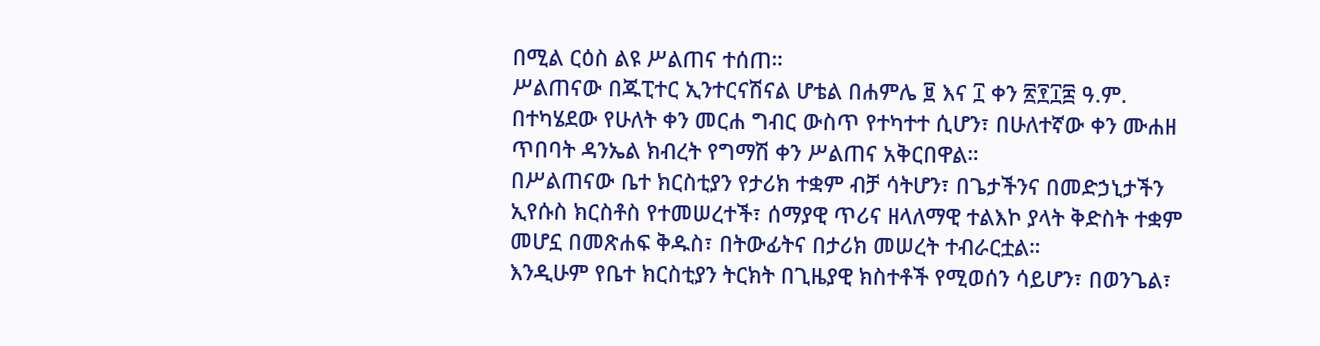በሚል ርዕስ ልዩ ሥልጠና ተሰጠ።
ሥልጠናው በጁፒተር ኢንተርናሽናል ሆቴል በሐምሌ ፱ እና ፲ ቀን ፳፻፲፰ ዓ.ም. በተካሄደው የሁለት ቀን መርሐ ግብር ውስጥ የተካተተ ሲሆን፣ በሁለተኛው ቀን ሙሐዘ ጥበባት ዳንኤል ክብረት የግማሽ ቀን ሥልጠና አቅርበዋል።
በሥልጠናው ቤተ ክርስቲያን የታሪክ ተቋም ብቻ ሳትሆን፣ በጌታችንና በመድኃኒታችን ኢየሱስ ክርስቶስ የተመሠረተች፣ ሰማያዊ ጥሪና ዘላለማዊ ተልእኮ ያላት ቅድስት ተቋም መሆኗ በመጽሐፍ ቅዱስ፣ በትውፊትና በታሪክ መሠረት ተብራርቷል።
እንዲሁም የቤተ ክርስቲያን ትርክት በጊዜያዊ ክስተቶች የሚወሰን ሳይሆን፣ በወንጌል፣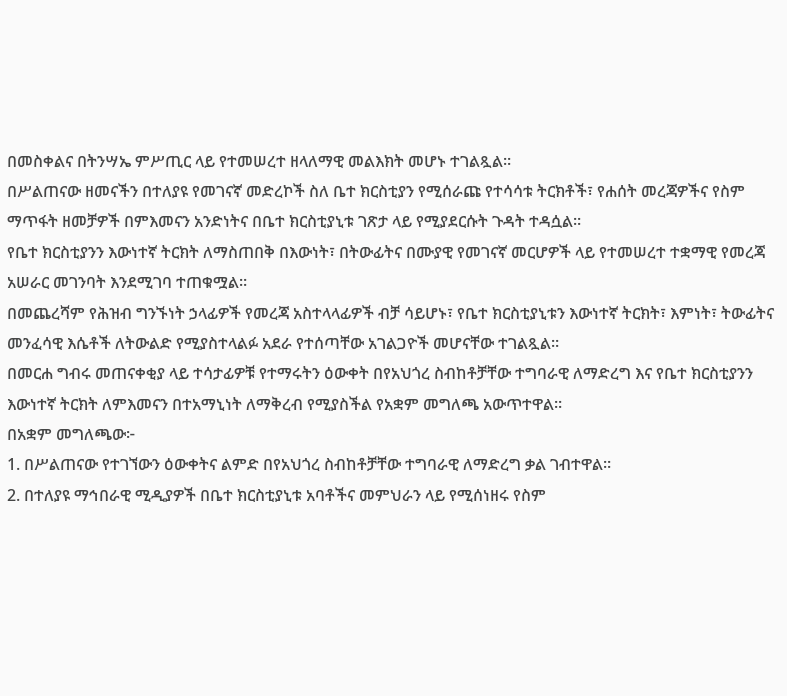በመስቀልና በትንሣኤ ምሥጢር ላይ የተመሠረተ ዘላለማዊ መልእክት መሆኑ ተገልጿል።
በሥልጠናው ዘመናችን በተለያዩ የመገናኛ መድረኮች ስለ ቤተ ክርስቲያን የሚሰራጩ የተሳሳቱ ትርክቶች፣ የሐሰት መረጃዎችና የስም ማጥፋት ዘመቻዎች በምእመናን አንድነትና በቤተ ክርስቲያኒቱ ገጽታ ላይ የሚያደርሱት ጉዳት ተዳሷል።
የቤተ ክርስቲያንን እውነተኛ ትርክት ለማስጠበቅ በእውነት፣ በትውፊትና በሙያዊ የመገናኛ መርሆዎች ላይ የተመሠረተ ተቋማዊ የመረጃ አሠራር መገንባት እንደሚገባ ተጠቁሟል።
በመጨረሻም የሕዝብ ግንኙነት ኃላፊዎች የመረጃ አስተላላፊዎች ብቻ ሳይሆኑ፣ የቤተ ክርስቲያኒቱን እውነተኛ ትርክት፣ እምነት፣ ትውፊትና መንፈሳዊ እሴቶች ለትውልድ የሚያስተላልፉ አደራ የተሰጣቸው አገልጋዮች መሆናቸው ተገልጿል።
በመርሐ ግብሩ መጠናቀቂያ ላይ ተሳታፊዎቹ የተማሩትን ዕውቀት በየአህጎረ ስብከቶቻቸው ተግባራዊ ለማድረግ እና የቤተ ክርስቲያንን እውነተኛ ትርክት ለምእመናን በተአማኒነት ለማቅረብ የሚያስችል የአቋም መግለጫ አውጥተዋል።
በአቋም መግለጫው፦
1. በሥልጠናው የተገኘውን ዕውቀትና ልምድ በየአህጎረ ስብከቶቻቸው ተግባራዊ ለማድረግ ቃል ገብተዋል።
2. በተለያዩ ማኅበራዊ ሚዲያዎች በቤተ ክርስቲያኒቱ አባቶችና መምህራን ላይ የሚሰነዘሩ የስም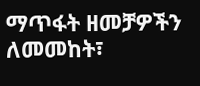ማጥፋት ዘመቻዎችን ለመመከት፣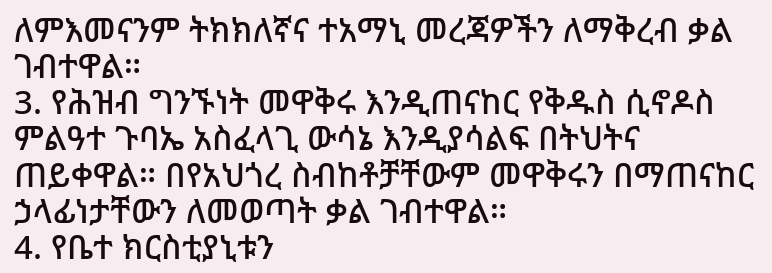ለምእመናንም ትክክለኛና ተአማኒ መረጃዎችን ለማቅረብ ቃል ገብተዋል።
3. የሕዝብ ግንኙነት መዋቅሩ እንዲጠናከር የቅዱስ ሲኖዶስ ምልዓተ ጉባኤ አስፈላጊ ውሳኔ እንዲያሳልፍ በትህትና ጠይቀዋል። በየአህጎረ ስብከቶቻቸውም መዋቅሩን በማጠናከር ኃላፊነታቸውን ለመወጣት ቃል ገብተዋል።
4. የቤተ ክርስቲያኒቱን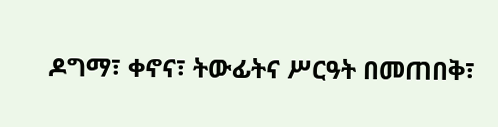ዶግማ፣ ቀኖና፣ ትውፊትና ሥርዓት በመጠበቅ፣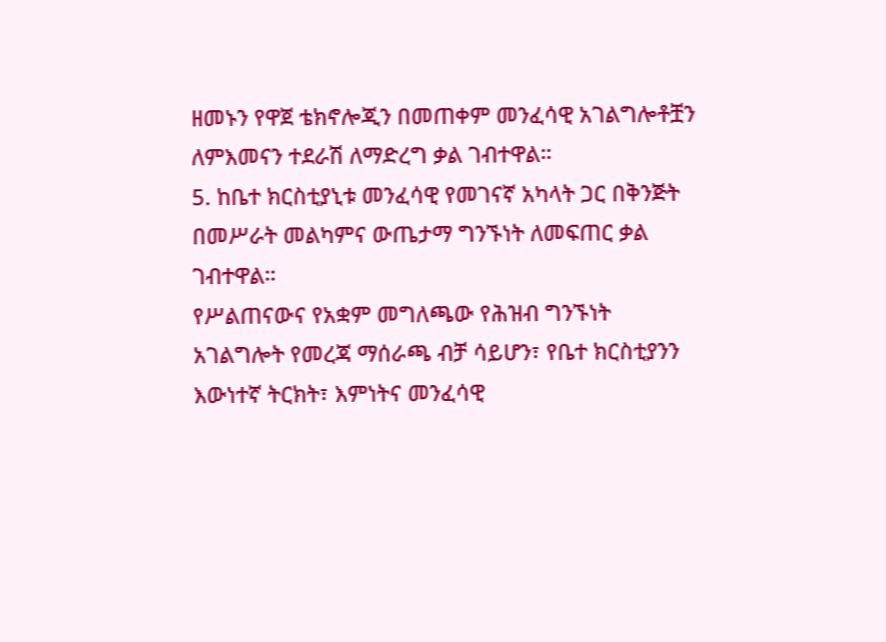ዘመኑን የዋጀ ቴክኖሎጂን በመጠቀም መንፈሳዊ አገልግሎቶቿን ለምእመናን ተደራሽ ለማድረግ ቃል ገብተዋል።
5. ከቤተ ክርስቲያኒቱ መንፈሳዊ የመገናኛ አካላት ጋር በቅንጅት በመሥራት መልካምና ውጤታማ ግንኙነት ለመፍጠር ቃል ገብተዋል።
የሥልጠናውና የአቋም መግለጫው የሕዝብ ግንኙነት አገልግሎት የመረጃ ማሰራጫ ብቻ ሳይሆን፣ የቤተ ክርስቲያንን እውነተኛ ትርክት፣ እምነትና መንፈሳዊ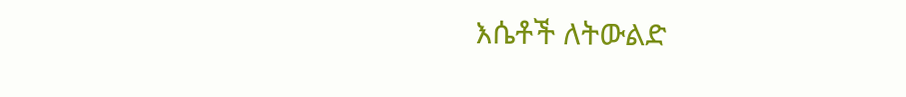እሴቶች ለትውልድ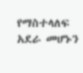የማስተላለፍ አደራ መሆኑን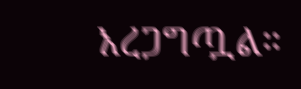አረጋግጧል።